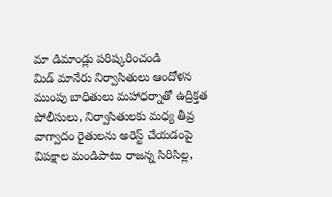మా డిమాండ్లు పరిష్కరించండి
మిడ్ మానేరు నిర్వాసితులు ఆందోళన ముంపు బాధితులు మహాధర్నాతో ఉద్రిక్తత పోలీసులు, నిర్వాసితులకు మధ్య తీవ్ర వాగ్వాదం రైతులను అరెస్ట్ చేయడంపై విపక్షాల మండిపాటు రాజన్న సిరిసిల్ల,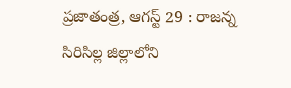ప్రజాతంత్ర, ఆగస్ట్ 29 : రాజన్న సిరిసిల్ల జిల్లాలోని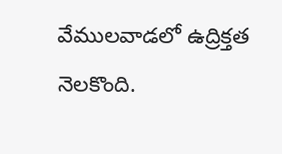వేములవాడలో ఉద్రిక్తత నెలకొంది.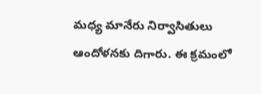మధ్య మానేరు నిర్వాసితులు ఆందోళనకు దిగారు. ఈ క్రమంలో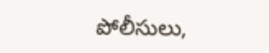పోలీసులు,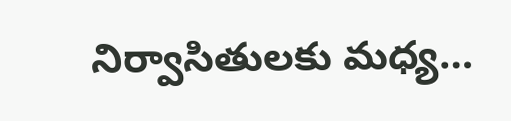నిర్వాసితులకు మధ్య…